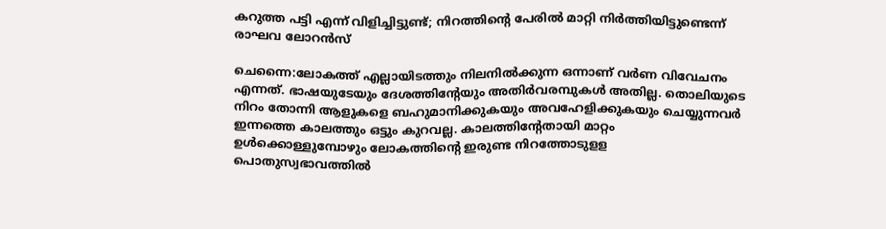കറുത്ത പട്ടി എന്ന് വിളിച്ചിട്ടുണ്ട്; നിറത്തിന്റെ പേരില്‍ മാറ്റി നിര്‍ത്തിയിട്ടുണ്ടെന്ന് രാഘവ ലോറന്‍സ്

ചെന്നൈ:ലോകത്ത് എല്ലായിടത്തും നിലനില്‍ക്കുന്ന ഒന്നാണ് വര്‍ണ വിവേചനം എന്നത്. ഭാഷയുടേയും ദേശത്തിന്റേയും അതിര്‍വരമ്പുകള്‍ അതില്ല. തൊലിയുടെ നിറം തോന്നി ആളുകളെ ബഹുമാനിക്കുകയും അവഹേളിക്കുകയും ചെയ്യുന്നവര്‍ ഇന്നത്തെ കാലത്തും ഒട്ടും കുറവല്ല. കാലത്തിന്റേതായി മാറ്റം ഉള്‍ക്കൊള്ളുമ്പോഴും ലോകത്തിന്റെ ഇരുണ്ട നിറത്തോടുളള പൊതുസ്വഭാവത്തില്‍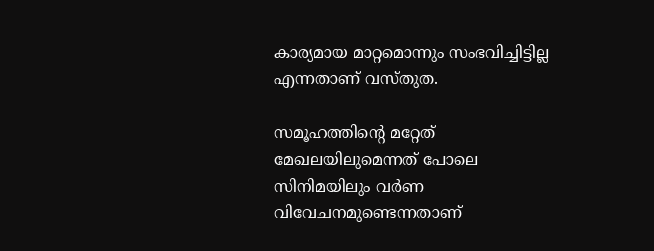കാര്യമായ മാറ്റമൊന്നും സംഭവിച്ചിട്ടില്ല എന്നതാണ് വസ്തുത.

സമൂഹത്തിന്റെ മറ്റേത് മേഖലയിലുമെന്നത് പോലെ സിനിമയിലും വര്‍ണ വിവേചനമുണ്ടെന്നതാണ്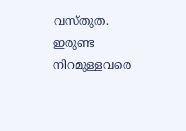വസ്തുത. ഇരുണ്ട നിറമുള്ളവരെ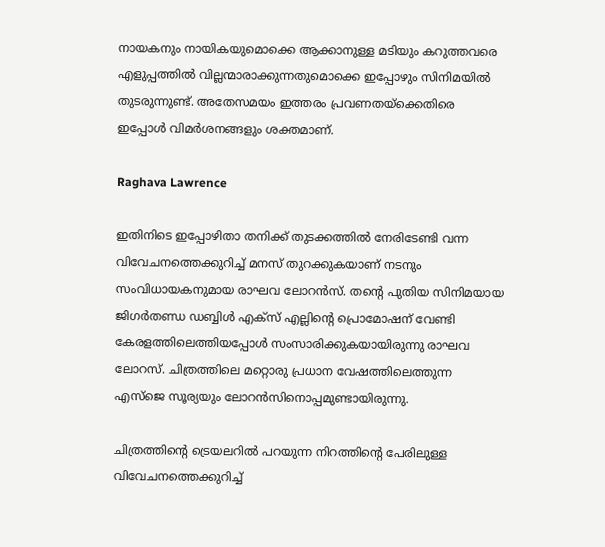നായകനും നായികയുമൊക്കെ ആക്കാനുള്ള മടിയും കറുത്തവരെ എളുപ്പത്തില്‍ വില്ലന്മാരാക്കുന്നതുമൊക്കെ ഇപ്പോഴും സിനിമയില്‍ തുടരുന്നുണ്ട്. അതേസമയം ഇത്തരം പ്രവണതയ്‌ക്കെതിരെ ഇപ്പോള്‍ വിമര്‍ശനങ്ങളും ശക്തമാണ്.

Raghava Lawrence

ഇതിനിടെ ഇപ്പോഴിതാ തനിക്ക് തുടക്കത്തില്‍ നേരിടേണ്ടി വന്ന വിവേചനത്തെക്കുറിച്ച് മനസ് തുറക്കുകയാണ് നടനും സംവിധായകനുമായ രാഘവ ലോറന്‍സ്. തന്റെ പുതിയ സിനിമയായ ജിഗര്‍തണ്ഡ ഡബ്ബിള്‍ എക്‌സ് എല്ലിന്റെ പ്രൊമോഷന് വേണ്ടി കേരളത്തിലെത്തിയപ്പോള്‍ സംസാരിക്കുകയായിരുന്നു രാഘവ ലോറസ്. ചിത്രത്തിലെ മറ്റൊരു പ്രധാന വേഷത്തിലെത്തുന്ന എസ്‌ജെ സൂര്യയും ലോറന്‍സിനൊപ്പമുണ്ടായിരുന്നു.

ചിത്രത്തിന്റെ ട്രെയലറില്‍ പറയുന്ന നിറത്തിന്റെ പേരിലുള്ള വിവേചനത്തെക്കുറിച്ച്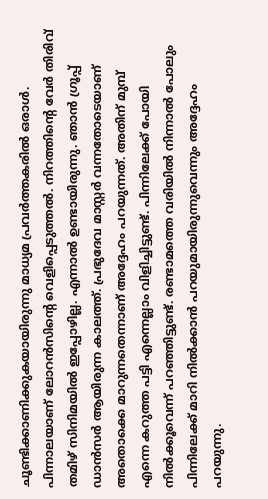ചൂണ്ടിക്കാണിക്കുകയായിരുന്നു മാധ്യമ പ്രവര്‍ത്തകരില്‍ ഒരാള്‍. പിന്നാലയാണ് ലോറന്‍സിന്റെ വെളിപ്പെടുത്തല്‍. നിറത്തിന്റെ വേര്‍ തിരിവ് തമിഴ് സിനിമയില്‍ ഇപ്പോഴില്ല. എന്നാല്‍ ഉണ്ടായിരുന്നു. ഞാന്‍ ഗ്രൂപ്പ് ഡാന്‍സര്‍ ആയിരുന്ന കാലത്ത്. പ്രഭുദേവ മാസ്റ്റര്‍ വന്നതോടെയാണ് അതൊക്കെ മാറുന്നതെന്നാണ് അദ്ദേഹം പറയുന്നത്. അതിന് മുമ്പ് എന്നെ കറുത്ത പട്ടി എന്നെല്ലാം വിളിച്ചിട്ടുണ്ട്. പിന്നിലേക്ക് പോയി നില്‍ക്കൂവെന്ന് പറഞ്ഞിട്ടുണ്ട്. രണ്ടാമത്തെ വരിയില്‍ നിന്നാല്‍ പോലും പിന്നിലേക്ക് മാറി നില്‍ക്കാന്‍ പറയുമായിരുന്നുവെന്നും അദ്ദേഹം പറയുന്നു.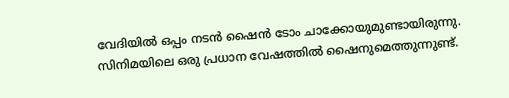വേദിയില്‍ ഒപ്പം നടന്‍ ഷൈന്‍ ടോം ചാക്കോയുമുണ്ടായിരുന്നു. സിനിമയിലെ ഒരു പ്രധാന വേഷത്തില്‍ ഷൈനുമെത്തുന്നുണ്ട്.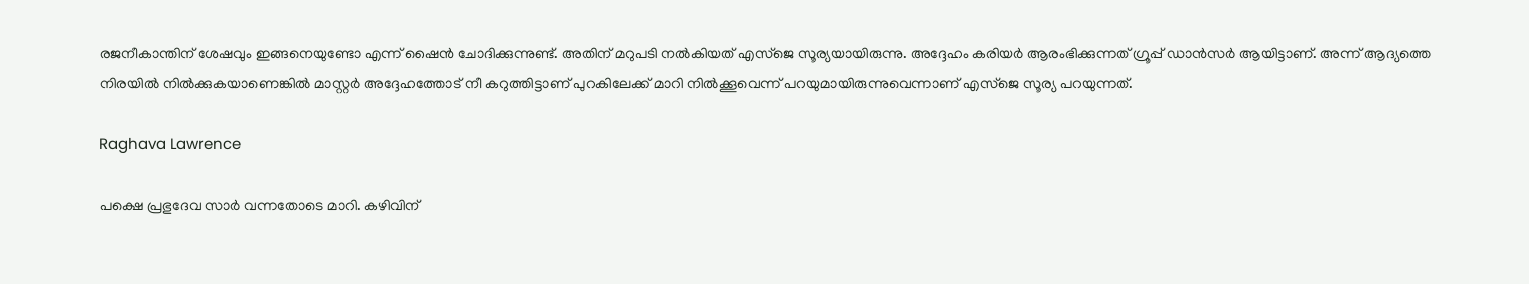രജനീകാന്തിന് ശേഷവും ഇങ്ങനെയുണ്ടോ എന്ന് ഷൈന്‍ ചോദിക്കുന്നുണ്ട്. അതിന് മറുപടി നല്‍കിയത് എസ്‌ജെ സൂര്യയായിരുന്നു. അദ്ദേഹം കരിയര്‍ ആരംഭിക്കുന്നത് ഗ്രൂപ്പ് ഡാന്‍സര്‍ ആയിട്ടാണ്. അന്ന് ആദ്യത്തെ നിരയില്‍ നില്‍ക്കുകയാണെങ്കില്‍ മാസ്റ്റര്‍ അദ്ദേഹത്തോട് നീ കറുത്തിട്ടാണ് പുറകിലേക്ക് മാറി നില്‍ക്കൂവെന്ന് പറയുമായിരുന്നുവെന്നാണ് എസ്‌ജെ സൂര്യ പറയുന്നത്.

Raghava Lawrence

പക്ഷെ പ്രഭുദേവ സാര്‍ വന്നതോടെ മാറി. കഴിവിന്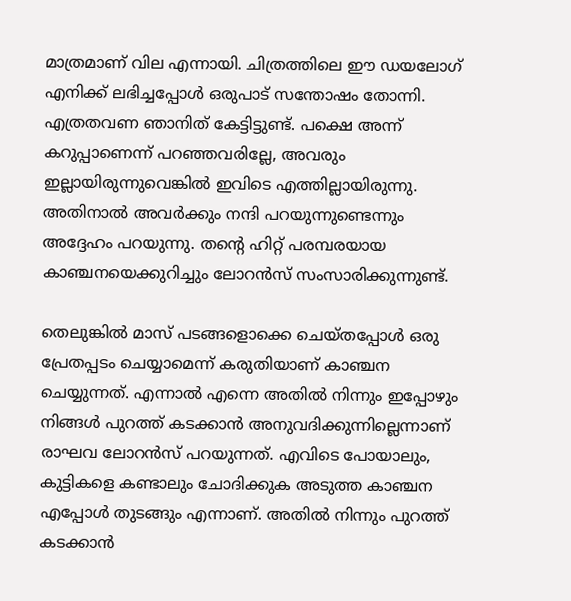മാത്രമാണ് വില എന്നായി. ചിത്രത്തിലെ ഈ ഡയലോഗ് എനിക്ക് ലഭിച്ചപ്പോള്‍ ഒരുപാട് സന്തോഷം തോന്നി. എത്രതവണ ഞാനിത് കേട്ടിട്ടുണ്ട്. പക്ഷെ അന്ന് കറുപ്പാണെന്ന് പറഞ്ഞവരില്ലേ, അവരും ഇല്ലായിരുന്നുവെങ്കില്‍ ഇവിടെ എത്തില്ലായിരുന്നു. അതിനാല്‍ അവര്‍ക്കും നന്ദി പറയുന്നുണ്ടെന്നും അദ്ദേഹം പറയുന്നു. തന്റെ ഹിറ്റ് പരമ്പരയായ കാഞ്ചനയെക്കുറിച്ചും ലോറന്‍സ് സംസാരിക്കുന്നുണ്ട്.

തെലുങ്കില്‍ മാസ് പടങ്ങളൊക്കെ ചെയ്തപ്പോള്‍ ഒരു പ്രേതപ്പടം ചെയ്യാമെന്ന് കരുതിയാണ് കാഞ്ചന ചെയ്യുന്നത്. എന്നാല്‍ എന്നെ അതില്‍ നിന്നും ഇപ്പോഴും നിങ്ങള്‍ പുറത്ത് കടക്കാന്‍ അനുവദിക്കുന്നില്ലെന്നാണ് രാഘവ ലോറന്‍സ് പറയുന്നത്. എവിടെ പോയാലും, കുട്ടികളെ കണ്ടാലും ചോദിക്കുക അടുത്ത കാഞ്ചന എപ്പോള്‍ തുടങ്ങും എന്നാണ്. അതില്‍ നിന്നും പുറത്ത് കടക്കാന്‍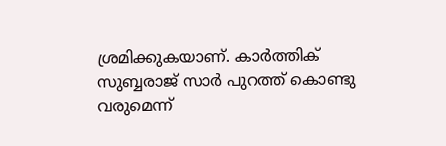ശ്രമിക്കുകയാണ്. കാര്‍ത്തിക് സുബ്ബരാജ് സാര്‍ പുറത്ത് കൊണ്ടു വരുമെന്ന്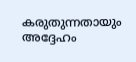കരുതുന്നതായും അദ്ദേഹം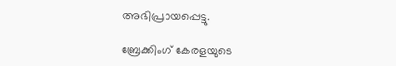അഭിപ്രായപ്പെട്ടു.

ബ്രേക്കിംഗ് കേരളയുടെ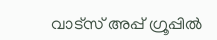വാട്സ് അപ്പ് ഗ്രൂപ്പിൽ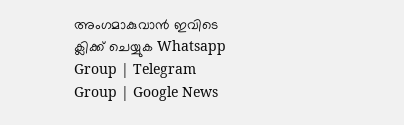അംഗമാകുവാൻ ഇവിടെ ക്ലിക്ക് ചെയ്യുക Whatsapp Group | Telegram Group | Google News